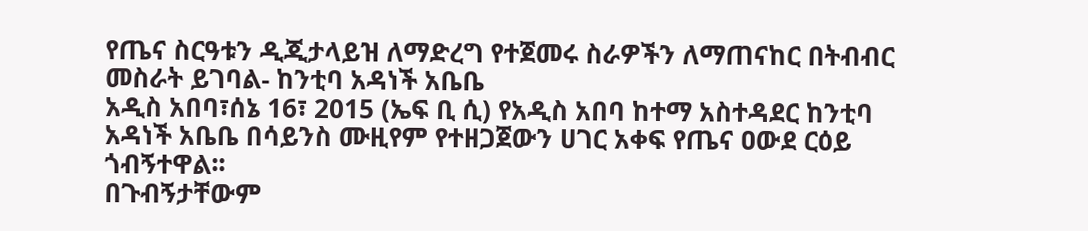የጤና ስርዓቱን ዲጂታላይዝ ለማድረግ የተጀመሩ ስራዎችን ለማጠናከር በትብብር መስራት ይገባል- ከንቲባ አዳነች አቤቤ
አዲስ አበባ፣ሰኔ 16፣ 2015 (ኤፍ ቢ ሲ) የአዲስ አበባ ከተማ አስተዳደር ከንቲባ አዳነች አቤቤ በሳይንስ ሙዚየም የተዘጋጀውን ሀገር አቀፍ የጤና ዐውደ ርዕይ ጎብኝተዋል፡፡
በጉብኝታቸውም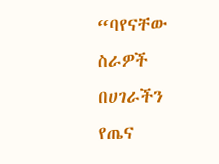“ባየናቸው ስራዎች በሀገራችን የጤና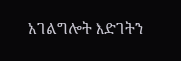አገልግሎት እድገትን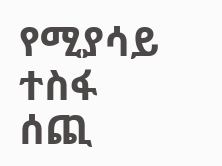የሚያሳይ ተስፋ ሰጪ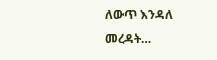ለውጥ እንዳለ መረዳት…